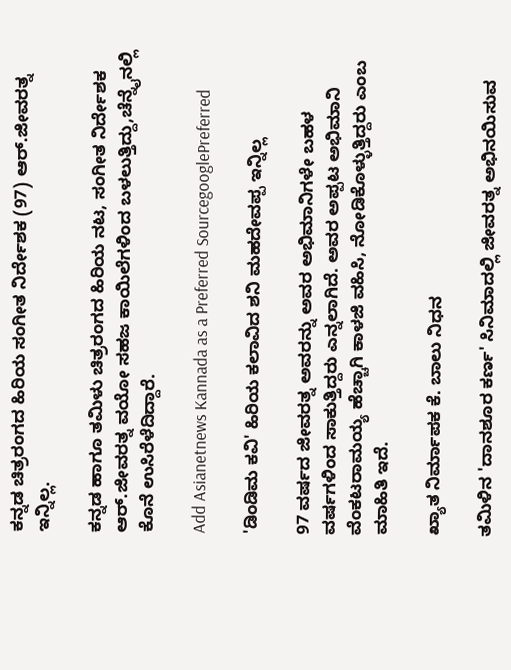ಕನ್ನಡ ಚಿತ್ರರಂಗದ ಹಿರಿಯ ಸಂಗೀತ ನಿರ್ದೇಶಕ (97) ಆರ್‌.ಜೀವರತ್ನ ಇನ್ನಿಲ್ಲ.

ಕನ್ನಡ ಹಾಗೂ ತಮಿಳು ಚಿತ್ರರಂಗದ ಹಿರಿಯ ನಟ, ಸಂಗೀತ ನಿರ್ದೇಶಕ ಆರ್.ಜೀವರತ್ನ ವಯೋ ಸಹಜ ಕಾಯಿಲೆಗಳಿಂದ ಬಳಲುತ್ತಿದ್ದು,ಚೆನ್ನೈನಲ್ಲಿ ಕೊನೆ ಉಸಿರೆಳೆದಿದ್ದಾರೆ.

Add Asianetnews Kannada as a Preferred SourcegooglePreferred

'ಡಿಂಡಿಮ ಕವಿ' ಹಿರಿಯ ಕಲಾವಿದ ಶನಿ ಮಹದೇವಪ್ಪ ಇನ್ನಿಲ್ಲ

97 ವರ್ಷದ ಜೀವರತ್ನ ಅವರನ್ನು ಅವರ ಅಭಿಮಾನಿಗಳೇ ಬಹಳ ವರ್ಷಗಳಿಂದ ಸಾಕುತ್ತಿದ್ದರು ಎನ್ನಲಾಗಿದೆ. ಅವರ ಅಪ್ಪಟ ಅಭಿಮಾನಿ ವೆಂಕಟರಾಮಯ್ಯ ಹೆಚ್ಚಾಗಿ ಕಾಳಜಿ ವಹಿಸಿ, ನೋಡಿಕೊಳ್ಳುತ್ತಿದ್ದರು ಎಂಬ ಮಾಹಿತಿ ಇದೆ.

ಖ್ಯಾತ ನಿರ್ಮಾಪಕ ಕೆ. ಬಾಲು ನಿಧನ

ತಮಿಳಿನ 'ದಾನಶೂರ ಕರ್ಣ' ಸಿನಿಮಾದಲ್ಲಿ ಜೀವರತ್ನ ಅಭಿನಯಿಸುವ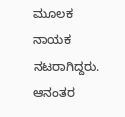ಮೂಲಕ ನಾಯಕ ನಟರಾಗಿದ್ದರು. ಆನಂತರ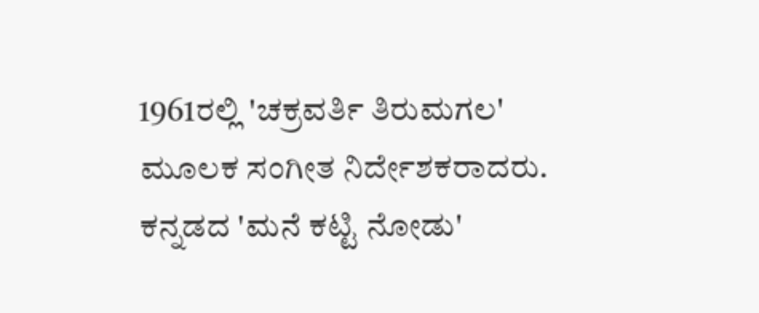1961ರಲ್ಲಿ 'ಚಕ್ರವರ್ತಿ ತಿರುಮಗಲ' ಮೂಲಕ ಸಂಗೀತ ನಿರ್ದೇಶಕರಾದರು. ಕನ್ನಡದ 'ಮನೆ ಕಟ್ಟಿ ನೋಡು'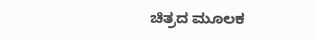ಚಿತ್ರದ ಮೂಲಕ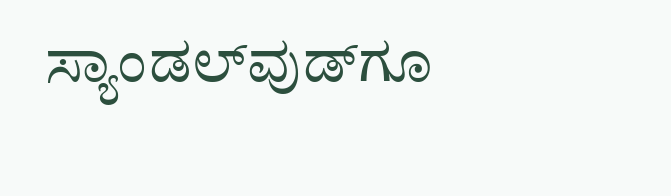ಸ್ಯಾಂಡಲ್‌ವುಡ್‌ಗೂ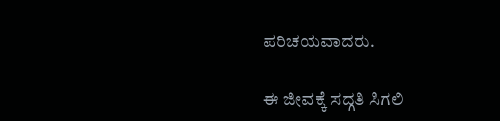ಪರಿಚಯವಾದರು.

ಈ ಜೀವಕ್ಕೆ ಸದ್ಗತಿ ಸಿಗಲಿ